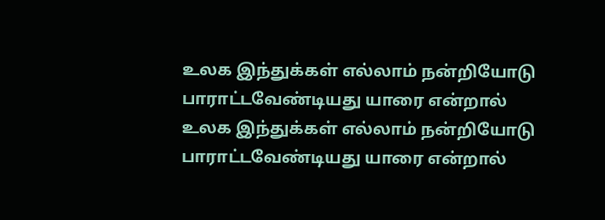உலக இந்துக்கள் எல்லாம் நன்றியோடு பாராட்டவேண்டியது யாரை என்றால்
உலக இந்துக்கள் எல்லாம் நன்றியோடு பாராட்டவேண்டியது யாரை என்றால்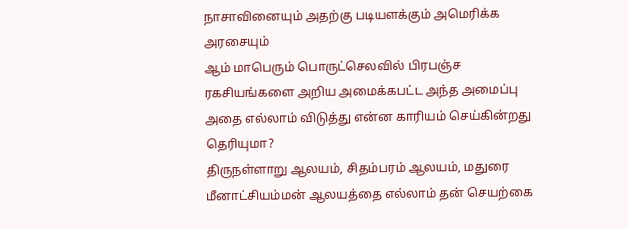நாசாவினையும் அதற்கு படியளக்கும் அமெரிக்க அரசையும்
ஆம் மாபெரும் பொருட்செலவில் பிரபஞ்ச ரகசியங்களை அறிய அமைக்கபட்ட அந்த அமைப்பு அதை எல்லாம் விடுத்து என்ன காரியம் செய்கின்றது தெரியுமா?
திருநள்ளாறு ஆலயம், சிதம்பரம் ஆலயம், மதுரை மீனாட்சியம்மன் ஆலயத்தை எல்லாம் தன் செயற்கை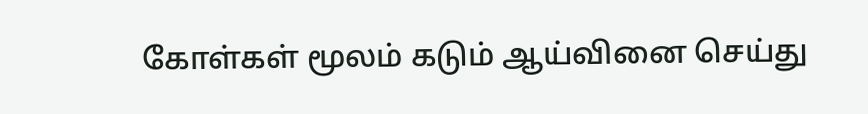கோள்கள் மூலம் கடும் ஆய்வினை செய்து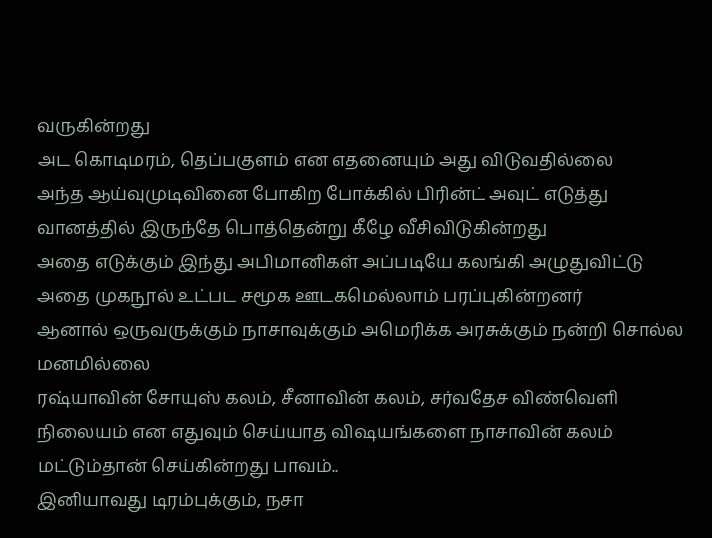வருகின்றது
அட கொடிமரம், தெப்பகுளம் என எதனையும் அது விடுவதில்லை
அந்த ஆய்வுமுடிவினை போகிற போக்கில் பிரின்ட் அவுட் எடுத்து வானத்தில் இருந்தே பொத்தென்று கீழே வீசிவிடுகின்றது
அதை எடுக்கும் இந்து அபிமானிகள் அப்படியே கலங்கி அழுதுவிட்டு அதை முகநூல் உட்பட சமூக ஊடகமெல்லாம் பரப்புகின்றனர்
ஆனால் ஒருவருக்கும் நாசாவுக்கும் அமெரிக்க அரசுக்கும் நன்றி சொல்ல மனமில்லை
ரஷ்யாவின் சோயுஸ் கலம், சீனாவின் கலம், சர்வதேச விண்வெளி நிலையம் என எதுவும் செய்யாத விஷயங்களை நாசாவின் கலம் மட்டும்தான் செய்கின்றது பாவம்..
இனியாவது டிரம்புக்கும், நசா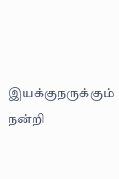இயக்குநருக்கும் நன்றி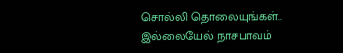சொல்லி தொலையுங்கள்..
இல்லையேல் நாசபாவம்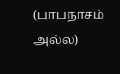(பாபநாசம் அல்ல)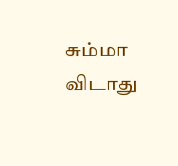சும்மா விடாது